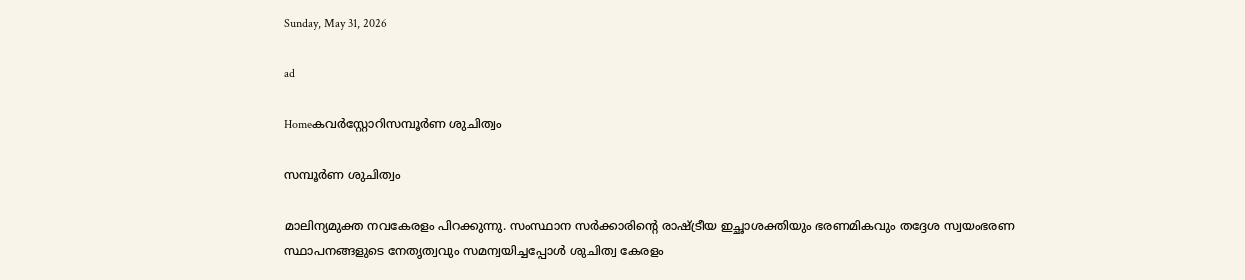Sunday, May 31, 2026

ad

Homeകവര്‍സ്റ്റോറിസമ്പൂർണ ശുചിത്വം

സമ്പൂർണ ശുചിത്വം

മാലിന്യമുക്ത നവകേരളം പിറക്കുന്നു. സംസ്ഥാന സർക്കാരിന്റെ രാഷ്ട്രീയ ഇച്ഛാശക്തിയും ഭരണമികവും തദ്ദേശ സ്വയംഭരണ സ്ഥാപനങ്ങളുടെ നേതൃത്വവും സമന്വയിച്ചപ്പോൾ ശുചിത്വ കേരളം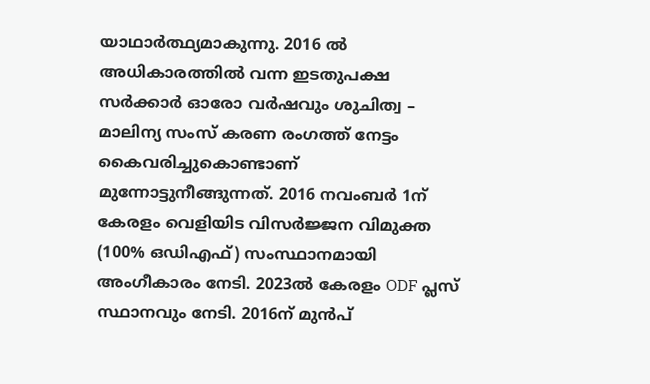യാഥാർത്ഥ്യമാകുന്നു. 2016 ൽ അധികാരത്തിൽ വന്ന ഇടതുപക്ഷ സർക്കാർ ഓരോ വർഷവും ശുചിത്വ – മാലിന്യ സംസ് കരണ രംഗത്ത് നേട്ടം കൈവരിച്ചുകൊണ്ടാണ് മുന്നോട്ടുനീങ്ങുന്നത്. 2016 നവംബർ 1ന് കേരളം വെളിയിട വിസർജ്ജന വിമുക്ത (100% ഒഡിഎഫ്) സംസ്ഥാനമായി അംഗീകാരം നേടി. 2023ൽ കേരളം ODF പ്ലസ് സ്ഥാനവും നേടി. 2016ന് മുൻപ്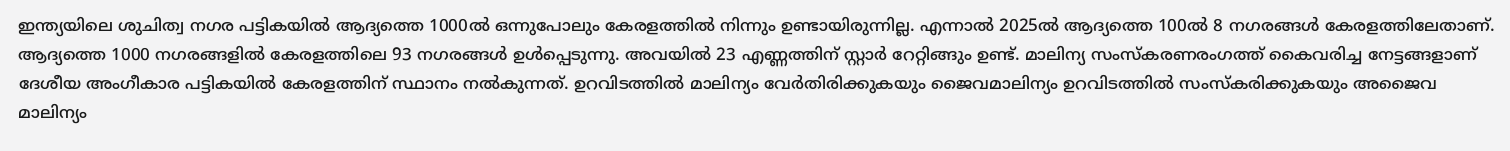ഇന്ത്യയിലെ ശുചിത്വ നഗര പട്ടികയിൽ ആദ്യത്തെ 1000ൽ ഒന്നുപോലും കേരളത്തിൽ നിന്നും ഉണ്ടായിരുന്നില്ല. എന്നാൽ 2025ൽ ആദ്യത്തെ 100ൽ 8 നഗരങ്ങൾ കേരളത്തിലേതാണ്. ആദ്യത്തെ 1000 നഗരങ്ങളിൽ കേരളത്തിലെ 93 നഗരങ്ങൾ ഉൾപ്പെടുന്നു. അവയിൽ 23 എണ്ണത്തിന് സ്റ്റാർ റേറ്റിങ്ങും ഉണ്ട്. മാലിന്യ സംസ്കരണരംഗത്ത് കൈവരിച്ച നേട്ടങ്ങളാണ് ദേശീയ അംഗീകാര പട്ടികയിൽ കേരളത്തിന് സ്ഥാനം നൽകുന്നത്. ഉറവിടത്തിൽ മാലിന്യം വേർതിരിക്കുകയും ജൈവമാലിന്യം ഉറവിടത്തിൽ സംസ്കരിക്കുകയും അജൈവ മാലിന്യം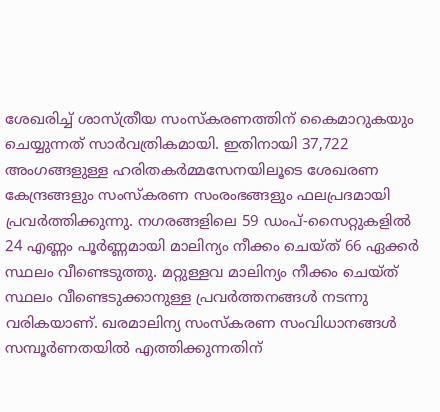ശേഖരിച്ച് ശാസ്ത്രീയ സംസ്കരണത്തിന് കൈമാറുകയും ചെയ്യുന്നത് സാർവത്രികമായി. ഇതിനായി 37,722 അംഗങ്ങളുള്ള ഹരിതകർമ്മസേനയിലൂടെ ശേഖരണ കേന്ദ്രങ്ങളും സംസ്കരണ സംരംഭങ്ങളും ഫലപ്രദമായി പ്രവർത്തിക്കുന്നു. നഗരങ്ങളിലെ 59 ഡംപ്-സൈറ്റുകളിൽ 24 എണ്ണം പൂർണ്ണമായി മാലിന്യം നീക്കം ചെയ്ത് 66 ഏക്കർ സ്ഥലം വീണ്ടെടുത്തു. മറ്റുള്ളവ മാലിന്യം നീക്കം ചെയ്ത് സ്ഥലം വീണ്ടെടുക്കാനുള്ള പ്രവർത്തനങ്ങൾ നടന്നു വരികയാണ്. ഖരമാലിന്യ സംസ്കരണ സംവിധാനങ്ങൾ സമ്പൂർണതയിൽ എത്തിക്കുന്നതിന്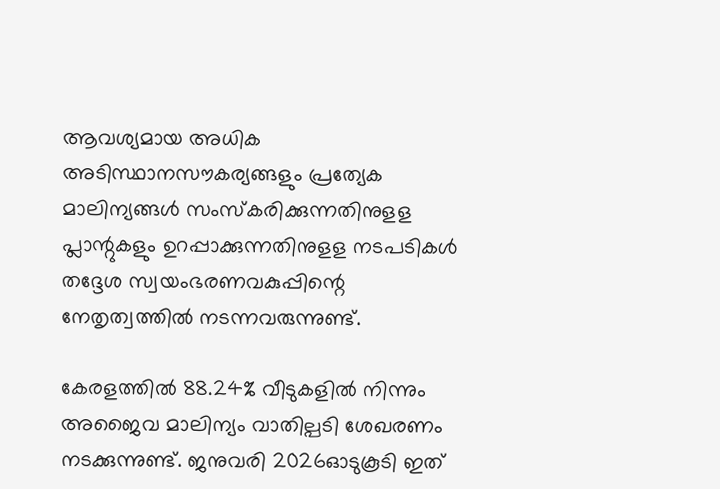ആവശ്യമായ അധിക അടിസ്ഥാനസൗകര്യങ്ങളും പ്രത്യേക മാലിന്യങ്ങൾ സംസ്കരിക്കുന്നതിനുളള പ്ലാന്റുകളും ഉറപ്പാക്കുന്നതിനുളള നടപടികൾ തദ്ദേശ സ്വയംഭരണവകുപ്പിന്റെ നേതൃത്വത്തിൽ നടന്നവരുന്നുണ്ട്.

കേരളത്തിൽ 88.24% വീടുകളിൽ നിന്നും അജൈവ മാലിന്യം വാതില്പടി ശേഖരണം നടക്കുന്നുണ്ട്. ജനുവരി 2026ഓടുകൂടി ഇത്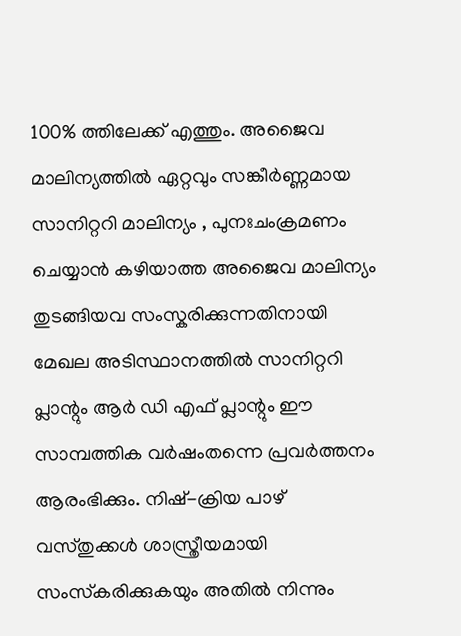100% ത്തിലേക്ക് എത്തും. അജൈവ മാലിന്യത്തിൽ ഏറ്റവും സങ്കീർണ്ണമായ സാനിറ്ററി മാലിന്യം , പുനഃചംക്രമണം ചെയ്യാൻ കഴിയാത്ത അജൈവ മാലിന്യം തുടങ്ങിയവ സംസ്കരിക്കുന്നതിനായി മേഖല അടിസ്ഥാനത്തിൽ സാനിറ്ററി പ്ലാന്റും ആർ ഡി എഫ് പ്ലാന്റും ഈ സാമ്പത്തിക വർഷംതന്നെ പ്രവർത്തനം ആരംഭിക്കും. നിഷ്-ക്രിയ പാഴ് വസ്തുക്കൾ ശാസ്ത്രീയമായി സംസ്‌കരിക്കുകയും അതിൽ നിന്നും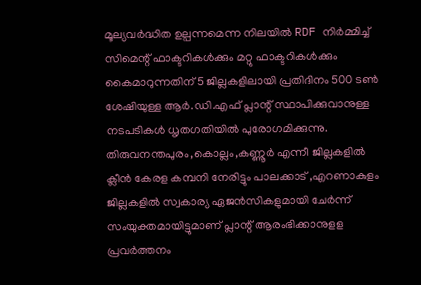മൂല്യവർദ്ധിത ഉല്പന്നമെന്ന നിലയിൽ RDF നിർമ്മിച്ച് സിമെന്റ് ഫാക്ടറികൾക്കും മറ്റു ഫാക്ടറികൾക്കും കൈമാറുന്നതിന് 5 ജില്ലകളിലായി പ്രതിദിനം 500 ടൺ ശേഷിയുള്ള ആർ.ഡി.എഫ് പ്ലാന്റ് സ്ഥാപിക്കുവാനുള്ള നടപടികൾ ധൃതഗതിയിൽ പുരോഗമിക്കുന്നു. തിരുവനന്തപുരം,കൊല്ലം,കണ്ണൂർ എന്നീ ജില്ലകളിൽ ക്ലീൻ കേരള കമ്പനി നേരിട്ടും പാലക്കാട് ,എറണാകുളം ജില്ലകളിൽ സ്വകാര്യ ഏജൻസികളുമായി ചേർന്ന് സംയുക്തമായിട്ടുമാണ് പ്ലാന്റ് ആരംഭിക്കാനുളള പ്രവർത്തനം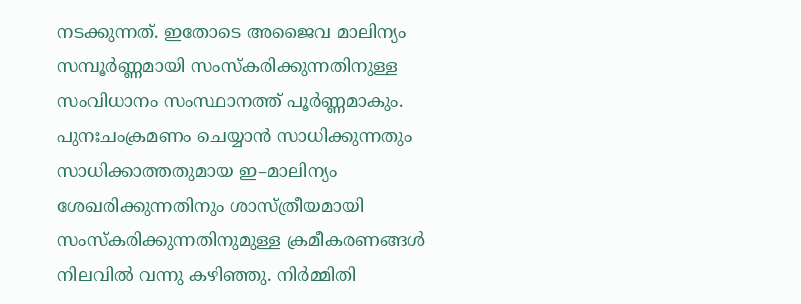നടക്കുന്നത്. ഇതോടെ അജൈവ മാലിന്യം സമ്പൂർണ്ണമായി സംസ്കരിക്കുന്നതിനുള്ള സംവിധാനം സംസ്ഥാനത്ത് പൂർണ്ണമാകും. പുനഃചംക്രമണം ചെയ്യാൻ സാധിക്കുന്നതും സാധിക്കാത്തതുമായ ഇ–മാലിന്യം ശേഖരിക്കുന്നതിനും ശാസ്ത്രീയമായി സംസ്കരിക്കുന്നതിനുമുള്ള ക്രമീകരണങ്ങൾ നിലവിൽ വന്നു കഴിഞ്ഞു. നിർമ്മിതി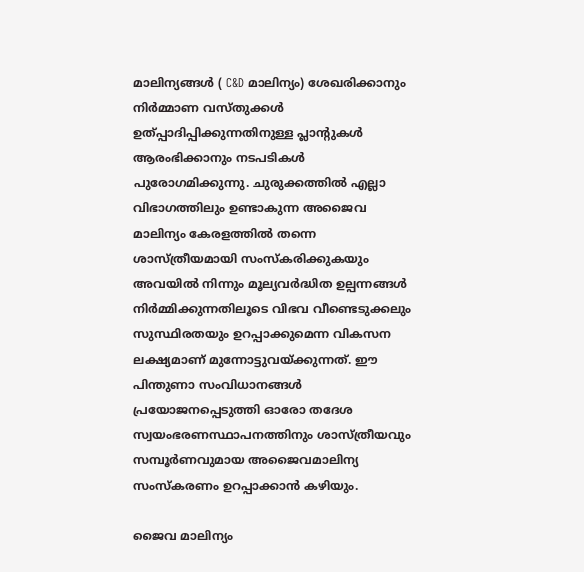മാലിന്യങ്ങൾ ( C&D മാലിന്യം) ശേഖരിക്കാനും നിർമ്മാണ വസ്തുക്കൾ ഉത്പ്പാദിപ്പിക്കുന്നതിനുള്ള പ്ലാന്റുകൾ ആരംഭിക്കാനും നടപടികൾ പുരോഗമിക്കുന്നു. ചുരുക്കത്തിൽ എല്ലാ വിഭാഗത്തിലും ഉണ്ടാകുന്ന അജൈവ മാലിന്യം കേരളത്തിൽ തന്നെ ശാസ്ത്രീയമായി സംസ്കരിക്കുകയും അവയിൽ നിന്നും മൂല്യവർദ്ധിത ഉല്പന്നങ്ങൾ നിർമ്മിക്കുന്നതിലൂടെ വിഭവ വീണ്ടെടുക്കലും സുസ്ഥിരതയും ഉറപ്പാക്കുമെന്ന വികസന ലക്ഷ്യമാണ് മുന്നോട്ടുവയ്ക്കുന്നത്. ഈ പിന്തുണാ സംവിധാനങ്ങൾ പ്രയോജനപ്പെടുത്തി ഓരോ തദേശ സ്വയംഭരണസ്ഥാപനത്തിനും ശാസ്ത്രീയവും സമ്പൂർണവുമായ അജൈവമാലിന്യ സംസ്കരണം ഉറപ്പാക്കാൻ കഴിയും.

ജൈവ മാലിന്യം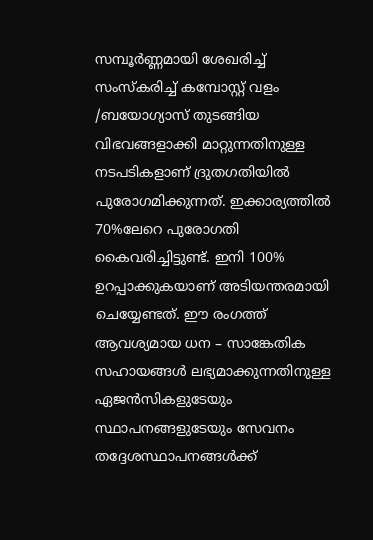സമ്പൂർണ്ണമായി ശേഖരിച്ച് സംസ്കരിച്ച് കമ്പോസ്റ്റ് വളം /ബയോഗ്യാസ് തുടങ്ങിയ വിഭവങ്ങളാക്കി മാറ്റുന്നതിനുള്ള നടപടികളാണ് ദ്രുതഗതിയിൽ പുരോഗമിക്കുന്നത്. ഇക്കാര്യത്തിൽ 70%ലേറെ പുരോഗതി കൈവരിച്ചിട്ടുണ്ട്. ഇനി 100% ഉറപ്പാക്കുകയാണ് അടിയന്തരമായി ചെയ്യേണ്ടത്. ഈ രംഗത്ത് ആവശ്യമായ ധന – സാങ്കേതിക സഹായങ്ങൾ ലഭ്യമാക്കുന്നതിനുള്ള ഏജൻസികളുടേയും സ്ഥാപനങ്ങളുടേയും സേവനം തദ്ദേശസ്ഥാപനങ്ങൾക്ക്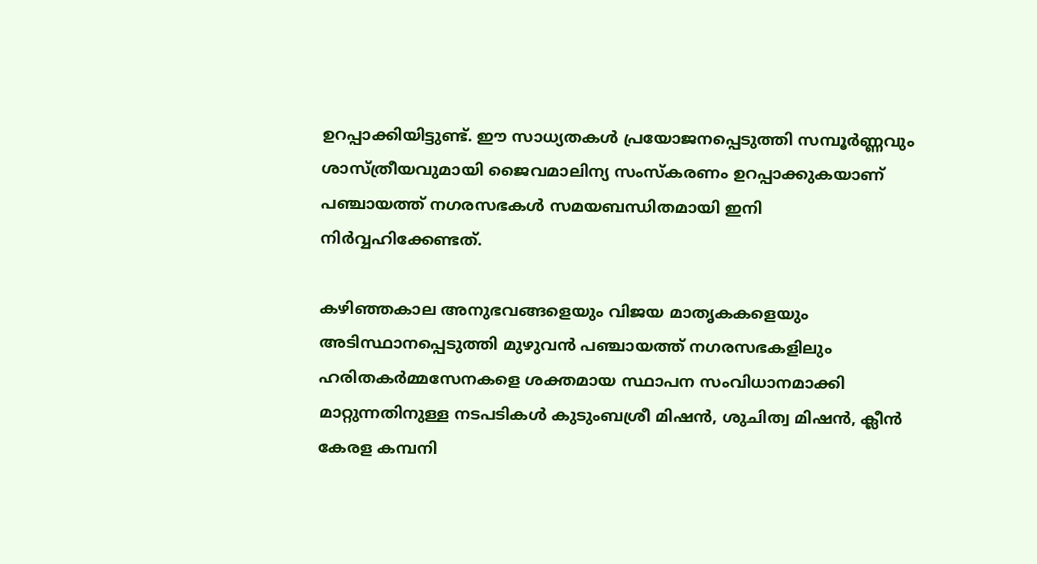ഉറപ്പാക്കിയിട്ടുണ്ട്. ഈ സാധ്യതകൾ പ്രയോജനപ്പെടുത്തി സമ്പൂർണ്ണവും ശാസ്ത്രീയവുമായി ജൈവമാലിന്യ സംസ്കരണം ഉറപ്പാക്കുകയാണ് പഞ്ചായത്ത് നഗരസഭകൾ സമയബന്ധിതമായി ഇനി നിർവ്വഹിക്കേണ്ടത്.

കഴിഞ്ഞകാല അനുഭവങ്ങളെയും വിജയ മാതൃകകളെയും അടിസ്ഥാനപ്പെടുത്തി മുഴുവൻ പഞ്ചായത്ത് നഗരസഭകളിലും ഹരിതകർമ്മസേനകളെ ശക്തമായ സ്ഥാപന സംവിധാനമാക്കി മാറ്റുന്നതിനുള്ള നടപടികൾ കുടുംബശ്രീ മിഷൻ, ശുചിത്വ മിഷൻ, ക്ലീൻ കേരള കമ്പനി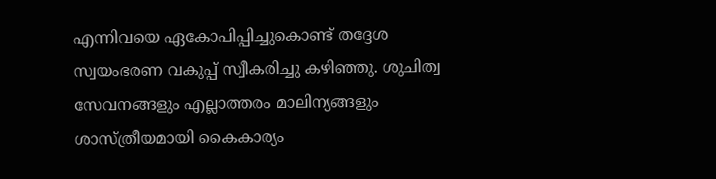എന്നിവയെ ഏകോപിപ്പിച്ചുകൊണ്ട് തദ്ദേശ സ്വയംഭരണ വകുപ്പ് സ്വീകരിച്ചു കഴിഞ്ഞു. ശുചിത്വ സേവനങ്ങളും എല്ലാത്തരം മാലിന്യങ്ങളും ശാസ്ത്രീയമായി കൈകാര്യം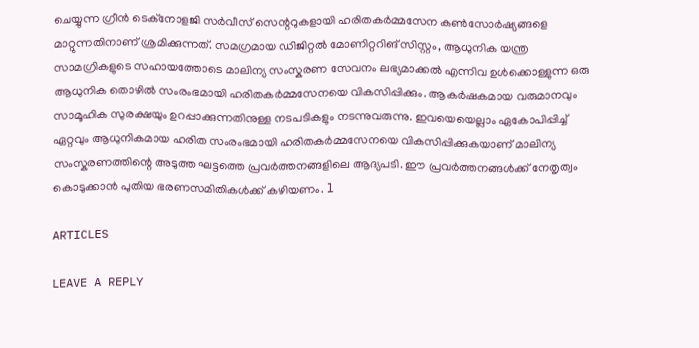ചെയ്യുന്ന ഗ്രീൻ ടെക്‌നോളജി സർവീസ് സെന്ററുകളായി ഹരിതകർമ്മസേന കൺസോർഷ്യങ്ങളെ മാറ്റുന്നതിനാണ് ശ്രമിക്കുന്നത്. സമഗ്രമായ ഡിജിറ്റൽ മോണിറ്ററിങ് സിസ്റ്റം, ആധുനിക യന്ത്ര സാമഗ്രികളുടെ സഹായത്തോടെ മാലിന്യ സംസ്കരണ സേവനം ലഭ്യമാക്കൽ എന്നിവ ഉൾക്കൊള്ളുന്ന ഒരു ആധുനിക തൊഴിൽ സംരംഭമായി ഹരിതകർമ്മസേനയെ വികസിപ്പിക്കും. ആകർഷകമായ വരുമാനവും സാമൂഹിക സുരക്ഷയും ഉറപ്പാക്കുന്നതിനുള്ള നടപടികളും നടന്നുവരുന്നു. ഇവയെയെല്ലാം ഏകോപിപ്പിച്ച് ഏറ്റവും ആധുനികമായ ഹരിത സംരംഭമായി ഹരിതകർമ്മസേനയെ വികസിപ്പിക്കുകയാണ് മാലിന്യ സംസ്കരണത്തിന്റെ അടുത്ത ഘട്ടത്തെ പ്രവർത്തനങ്ങളിലെ ആദ്യപടി. ഈ പ്രവർത്തനങ്ങൾക്ക് നേതൃത്വം കൊടുക്കാൻ പുതിയ ഭരണസമിതികൾക്ക് കഴിയണം. l

ARTICLES

LEAVE A REPLY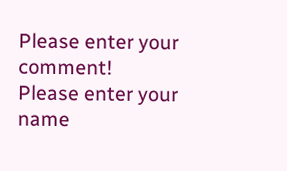Please enter your comment!
Please enter your name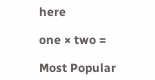here

one × two =

Most Popular